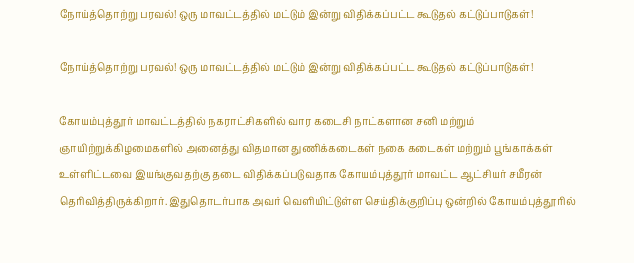நோய்த்தொற்று பரவல்! ஒரு மாவட்டத்தில் மட்டும் இன்று விதிக்கப்பட்ட கூடுதல் கட்டுப்பாடுகள்!

நோய்த்தொற்று பரவல்! ஒரு மாவட்டத்தில் மட்டும் இன்று விதிக்கப்பட்ட கூடுதல் கட்டுப்பாடுகள்!

கோயம்புத்தூர் மாவட்டத்தில் நகராட்சிகளில் வார கடைசி நாட்களான சனி மற்றும் ஞாயிற்றுக்கிழமைகளில் அனைத்து விதமான துணிக்கடைகள் நகை கடைகள் மற்றும் பூங்காக்கள் உள்ளிட்டவை இயங்குவதற்கு தடை விதிக்கப்படுவதாக கோயம்புத்தூர் மாவட்ட ஆட்சியர் சமீரன் தெரிவித்திருக்கிறார். இதுதொடர்பாக அவர் வெளியிட்டுள்ள செய்திக்குறிப்பு ஒன்றில் கோயம்புத்தூரில்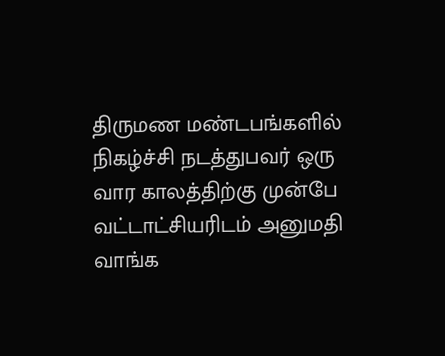திருமண மண்டபங்களில் நிகழ்ச்சி நடத்துபவர் ஒரு வார காலத்திற்கு முன்பே வட்டாட்சியரிடம் அனுமதி வாங்க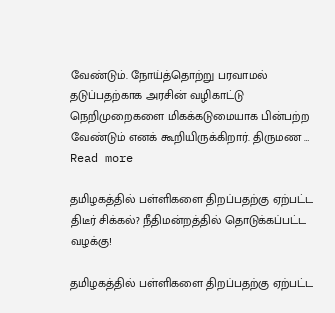வேண்டும். நோய்த்தொற்று பரவாமல் தடுப்பதற்காக அரசின் வழிகாட்டு நெறிமுறைகளை மிகக்கடுமையாக பின்பற்ற வேண்டும் எனக் கூறியிருக்கிறார். திருமண … Read more

தமிழகத்தில் பள்ளிகளை திறப்பதற்கு ஏற்பட்ட திடீர் சிக்கல்? நீதிமன்றத்தில் தொடுக்கப்பட்ட வழக்கு!

தமிழகத்தில் பள்ளிகளை திறப்பதற்கு ஏற்பட்ட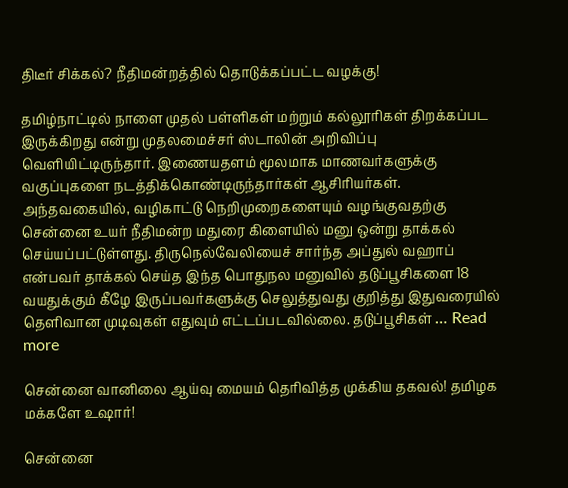திடீர் சிக்கல்? நீதிமன்றத்தில் தொடுக்கப்பட்ட வழக்கு!

தமிழ்நாட்டில் நாளை முதல் பள்ளிகள் மற்றும் கல்லூரிகள் திறக்கப்பட இருக்கிறது என்று முதலமைச்சர் ஸ்டாலின் அறிவிப்பு வெளியிட்டிருந்தார். இணையதளம் மூலமாக மாணவர்களுக்கு வகுப்புகளை நடத்திக்கொண்டிருந்தார்கள் ஆசிரியர்கள். அந்தவகையில், வழிகாட்டு நெறிமுறைகளையும் வழங்குவதற்கு சென்னை உயர் நீதிமன்ற மதுரை கிளையில் மனு ஒன்று தாக்கல் செய்யப்பட்டுள்ளது. திருநெல்வேலியைச் சார்ந்த அப்துல் வஹாப் என்பவர் தாக்கல் செய்த இந்த பொதுநல மனுவில் தடுப்பூசிகளை 18 வயதுக்கும் கீழே இருப்பவர்களுக்கு செலுத்துவது குறித்து இதுவரையில் தெளிவான முடிவுகள் எதுவும் எட்டப்படவில்லை. தடுப்பூசிகள் … Read more

சென்னை வானிலை ஆய்வு மையம் தெரிவித்த முக்கிய தகவல்! தமிழக மக்களே உஷார்!

சென்னை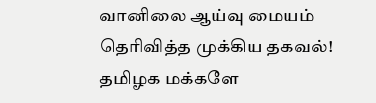வானிலை ஆய்வு மையம் தெரிவித்த முக்கிய தகவல்! தமிழக மக்களே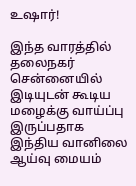உஷார்!

இந்த வாரத்தில் தலைநகர் சென்னையில் இடியுடன் கூடிய மழைக்கு வாய்ப்பு இருப்பதாக இந்திய வானிலை ஆய்வு மையம்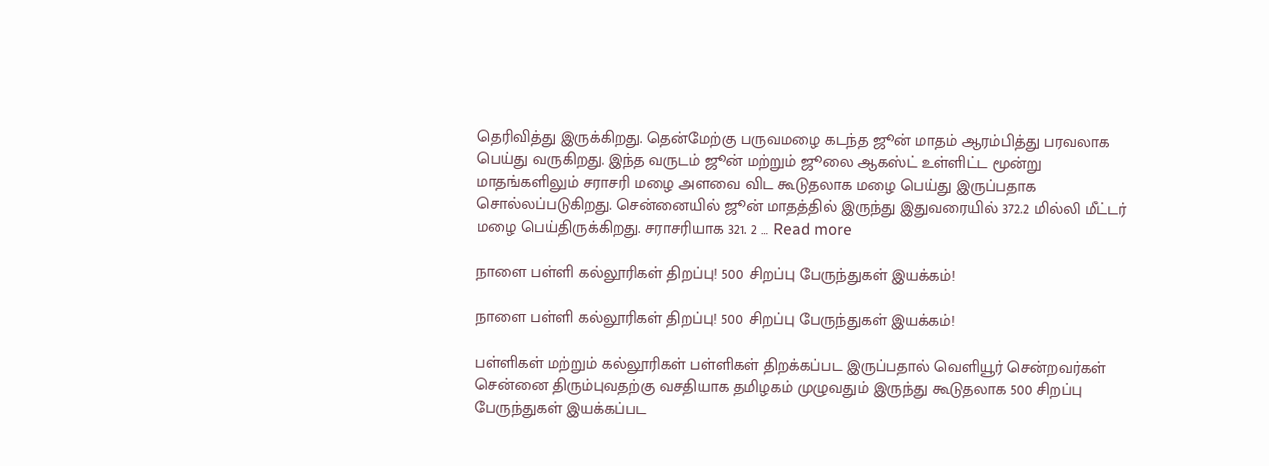தெரிவித்து இருக்கிறது. தென்மேற்கு பருவமழை கடந்த ஜூன் மாதம் ஆரம்பித்து பரவலாக பெய்து வருகிறது. இந்த வருடம் ஜூன் மற்றும் ஜூலை ஆகஸ்ட் உள்ளிட்ட மூன்று மாதங்களிலும் சராசரி மழை அளவை விட கூடுதலாக மழை பெய்து இருப்பதாக சொல்லப்படுகிறது. சென்னையில் ஜூன் மாதத்தில் இருந்து இதுவரையில் 372.2 மில்லி மீட்டர் மழை பெய்திருக்கிறது. சராசரியாக 321. 2 … Read more

நாளை பள்ளி கல்லூரிகள் திறப்பு! 500 சிறப்பு பேருந்துகள் இயக்கம்!

நாளை பள்ளி கல்லூரிகள் திறப்பு! 500 சிறப்பு பேருந்துகள் இயக்கம்!

பள்ளிகள் மற்றும் கல்லூரிகள் பள்ளிகள் திறக்கப்பட இருப்பதால் வெளியூர் சென்றவர்கள் சென்னை திரும்புவதற்கு வசதியாக தமிழகம் முழுவதும் இருந்து கூடுதலாக 500 சிறப்பு பேருந்துகள் இயக்கப்பட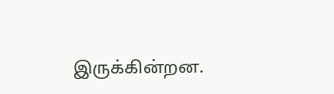இருக்கின்றன.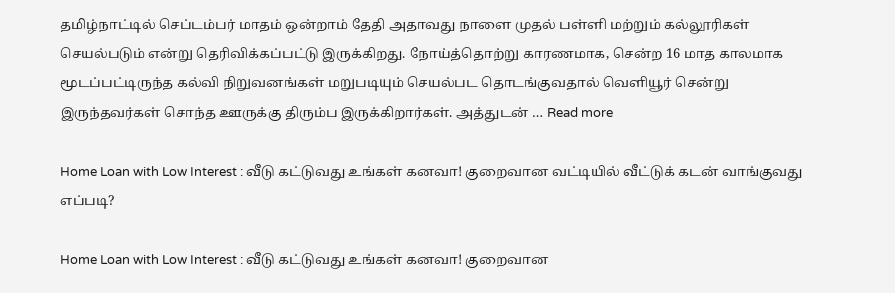தமிழ்நாட்டில் செப்டம்பர் மாதம் ஒன்றாம் தேதி அதாவது நாளை முதல் பள்ளி மற்றும் கல்லூரிகள் செயல்படும் என்று தெரிவிக்கப்பட்டு இருக்கிறது. நோய்த்தொற்று காரணமாக, சென்ற 16 மாத காலமாக மூடப்பட்டிருந்த கல்வி நிறுவனங்கள் மறுபடியும் செயல்பட தொடங்குவதால் வெளியூர் சென்று இருந்தவர்கள் சொந்த ஊருக்கு திரும்ப இருக்கிறார்கள். அத்துடன் … Read more

Home Loan with Low Interest : வீடு கட்டுவது உங்கள் கனவா! குறைவான வட்டியில் வீட்டுக் கடன் வாங்குவது எப்படி?

Home Loan with Low Interest : வீடு கட்டுவது உங்கள் கனவா! குறைவான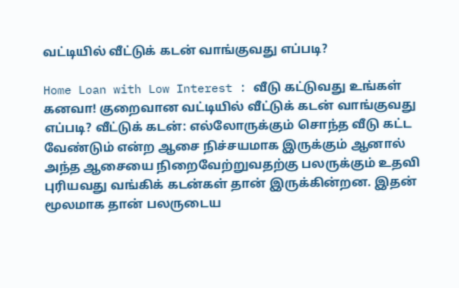வட்டியில் வீட்டுக் கடன் வாங்குவது எப்படி?

Home Loan with Low Interest : வீடு கட்டுவது உங்கள் கனவா! குறைவான வட்டியில் வீட்டுக் கடன் வாங்குவது எப்படி? வீட்டுக் கடன்: எல்லோருக்கும் சொந்த வீடு கட்ட வேண்டும் என்ற ஆசை நிச்சயமாக இருக்கும் ஆனால் அந்த ஆசையை நிறைவேற்றுவதற்கு பலருக்கும் உதவி புரியவது வங்கிக் கடன்கள் தான் இருக்கின்றன. இதன் மூலமாக தான் பலருடைய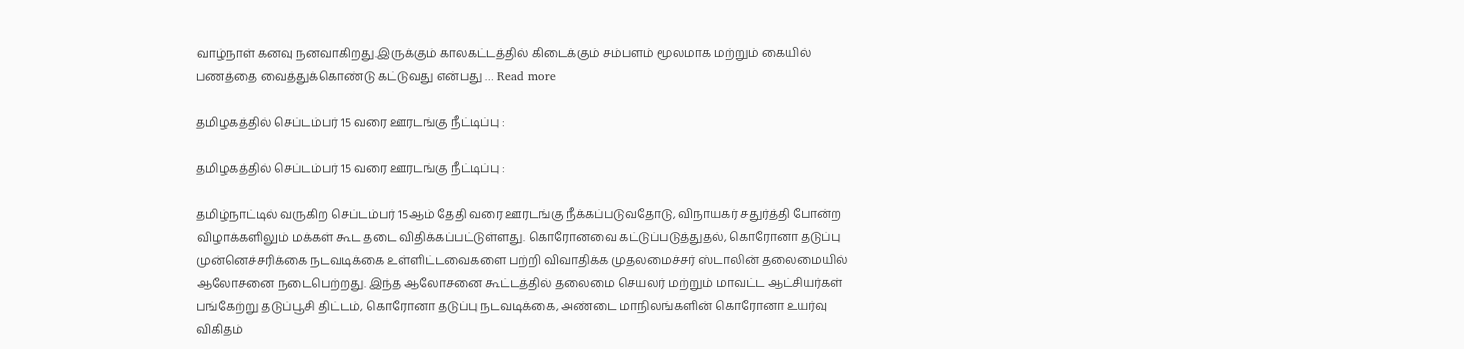வாழ்நாள் கனவு நனவாகிறது.இருக்கும் காலகட்டத்தில் கிடைக்கும் சம்பளம் மூலமாக மற்றும் கையில் பணத்தை வைத்துக்கொண்டு கட்டுவது என்பது … Read more

தமிழகத்தில் செப்டம்பர் 15 வரை ஊரடங்கு நீட்டிப்பு :

தமிழகத்தில் செப்டம்பர் 15 வரை ஊரடங்கு நீட்டிப்பு :

தமிழ்நாட்டில் வருகிற செப்டம்பர் 15ஆம் தேதி வரை ஊரடங்கு நீக்கப்படுவதோடு, விநாயகர் சதுர்த்தி போன்ற விழாக்களிலும் மக்கள் கூட தடை விதிக்கப்பட்டுள்ளது. கொரோனவை கட்டுப்படுத்துதல், கொரோனா தடுப்பு முன்னெச்சரிக்கை நடவடிக்கை உள்ளிட்டவைகளை பற்றி விவாதிக்க முதலமைச்சர் ஸ்டாலின் தலைமையில் ஆலோசனை நடைபெற்றது. இந்த ஆலோசனை கூட்டத்தில் தலைமை செயலர் மற்றும் மாவட்ட ஆட்சியர்கள் பங்கேற்று தடுப்பூசி திட்டம், கொரோனா தடுப்பு நடவடிக்கை, அண்டை மாநிலங்களின் கொரோனா உயர்வு விகிதம்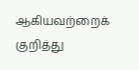ஆகியவற்றைக் குறித்து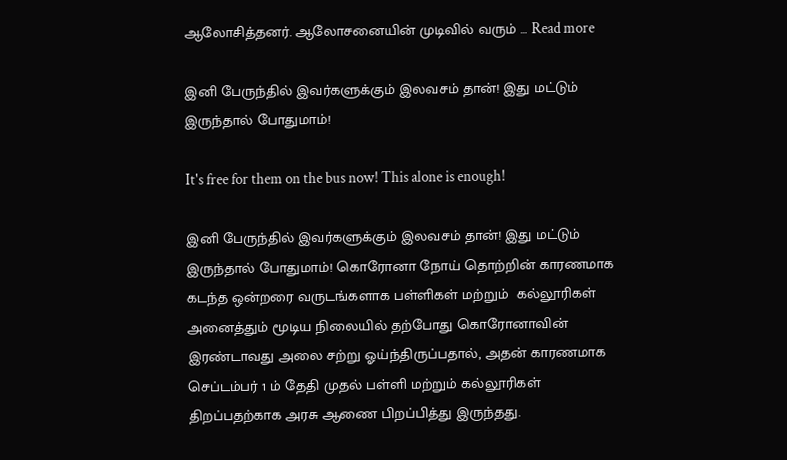ஆலோசித்தனர். ஆலோசனையின் முடிவில் வரும் … Read more

இனி பேருந்தில் இவர்களுக்கும் இலவசம் தான்! இது மட்டும் இருந்தால் போதுமாம்!

It's free for them on the bus now! This alone is enough!

இனி பேருந்தில் இவர்களுக்கும் இலவசம் தான்! இது மட்டும் இருந்தால் போதுமாம்! கொரோனா நோய் தொற்றின் காரணமாக கடந்த ஒன்றரை வருடங்களாக பள்ளிகள் மற்றும்  கல்லூரிகள் அனைத்தும் மூடிய நிலையில் தற்போது கொரோனாவின் இரண்டாவது அலை சற்று ஓய்ந்திருப்பதால், அதன் காரணமாக செப்டம்பர் 1 ம் தேதி முதல் பள்ளி மற்றும் கல்லூரிகள் திறப்பதற்காக அரசு ஆணை பிறப்பித்து இருந்தது.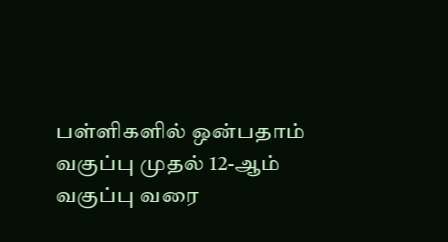பள்ளிகளில் ஒன்பதாம் வகுப்பு முதல் 12-ஆம் வகுப்பு வரை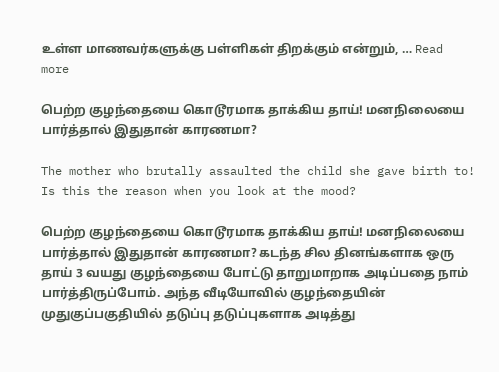உள்ள மாணவர்களுக்கு பள்ளிகள் திறக்கும் என்றும், … Read more

பெற்ற குழந்தையை கொடூரமாக தாக்கிய தாய்! மனநிலையை பார்த்தால் இதுதான் காரணமா?

The mother who brutally assaulted the child she gave birth to! Is this the reason when you look at the mood?

பெற்ற குழந்தையை கொடூரமாக தாக்கிய தாய்! மனநிலையை பார்த்தால் இதுதான் காரணமா? கடந்த சில தினங்களாக ஒரு தாய் 3 வயது குழந்தையை போட்டு தாறுமாறாக அடிப்பதை நாம் பார்த்திருப்போம். அந்த வீடியோவில் குழந்தையின் முதுகுப்பகுதியில் தடுப்பு தடுப்புகளாக அடித்து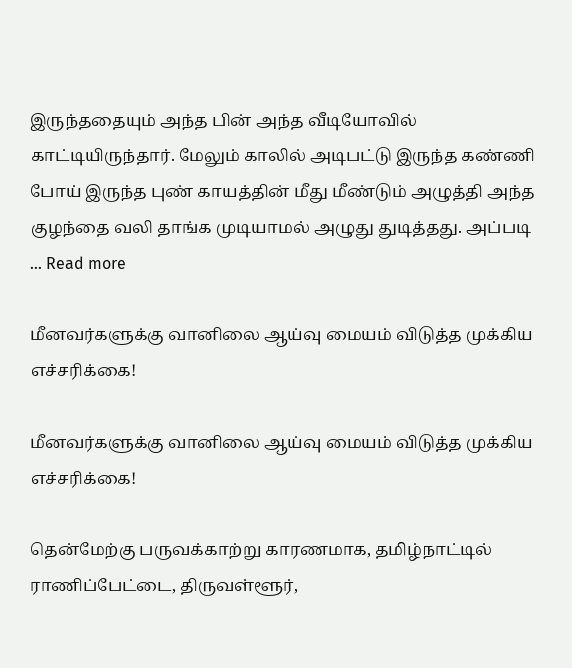இருந்ததையும் அந்த பின் அந்த வீடியோவில் காட்டியிருந்தார். மேலும் காலில் அடிபட்டு இருந்த கண்ணி போய் இருந்த புண் காயத்தின் மீது மீண்டும் அழுத்தி அந்த குழந்தை வலி தாங்க முடியாமல் அழுது துடித்தது. அப்படி … Read more

மீனவர்களுக்கு வானிலை ஆய்வு மையம் விடுத்த முக்கிய எச்சரிக்கை!

மீனவர்களுக்கு வானிலை ஆய்வு மையம் விடுத்த முக்கிய எச்சரிக்கை!

தென்மேற்கு பருவக்காற்று காரணமாக, தமிழ்நாட்டில் ராணிப்பேட்டை, திருவள்ளூர்,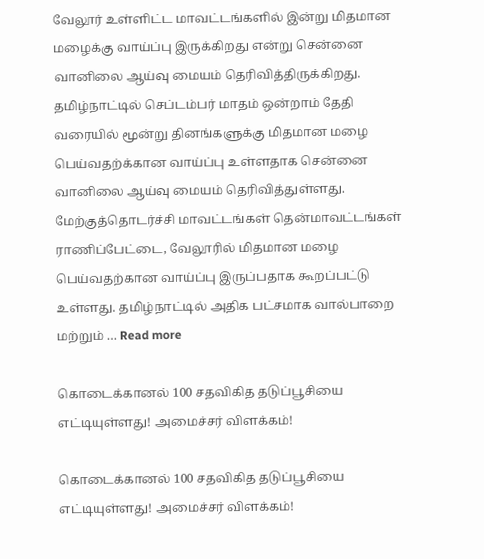வேலூர் உள்ளிட்ட மாவட்டங்களில் இன்று மிதமான மழைக்கு வாய்ப்பு இருக்கிறது என்று சென்னை வானிலை ஆய்வு மையம் தெரிவித்திருக்கிறது. தமிழ்நாட்டில் செப்டம்பர் மாதம் ஒன்றாம் தேதி வரையில் மூன்று தினங்களுக்கு மிதமான மழை பெய்வதற்க்கான வாய்ப்பு உள்ளதாக சென்னை வானிலை ஆய்வு மையம் தெரிவித்துள்ளது. மேற்குத்தொடர்ச்சி மாவட்டங்கள் தென்மாவட்டங்கள் ராணிப்பேட்டை, வேலூரில் மிதமான மழை பெய்வதற்கான வாய்ப்பு இருப்பதாக கூறப்பட்டு உள்ளது. தமிழ்நாட்டில் அதிக பட்சமாக வால்பாறை மற்றும் … Read more

கொடைக்கானல் 100 சதவிகித தடுப்பூசியை எட்டியுள்ளது! அமைச்சர் விளக்கம்!

கொடைக்கானல் 100 சதவிகித தடுப்பூசியை எட்டியுள்ளது! அமைச்சர் விளக்கம்!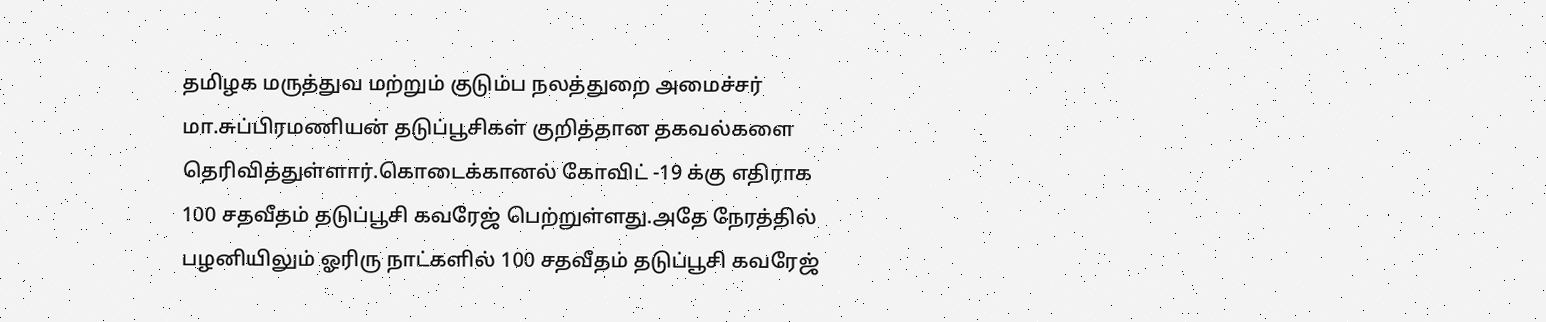தமிழக மருத்துவ மற்றும் குடும்ப நலத்துறை அமைச்சர் மா.சுப்பிரமணியன் தடுப்பூசிகள் குறித்தான தகவல்களை தெரிவித்துள்ளார்.கொடைக்கானல் கோவிட் -19 க்கு எதிராக 100 சதவீதம் தடுப்பூசி கவரேஜ் பெற்றுள்ளது.அதே நேரத்தில் பழனியிலும் ஓரிரு நாட்களில் 100 சதவீதம் தடுப்பூசி கவரேஜ்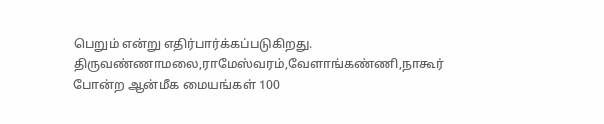பெறும் என்று எதிர்பார்க்கப்படுகிறது. திருவண்ணாமலை,ராமேஸ்வரம்,வேளாங்கண்ணி,நாகூர் போன்ற ஆன்மீக மையங்கள் 100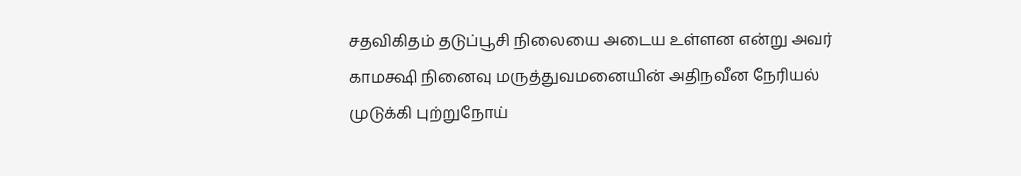சதவிகிதம் தடுப்பூசி நிலையை அடைய உள்ளன என்று அவர் காமக்ஷி நினைவு மருத்துவமனையின் அதிநவீன நேரியல் முடுக்கி புற்றுநோய்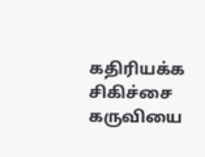கதிரியக்க சிகிச்சை கருவியை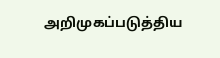அறிமுகப்படுத்திய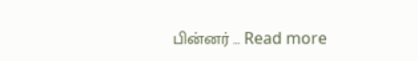பின்னர் … Read more